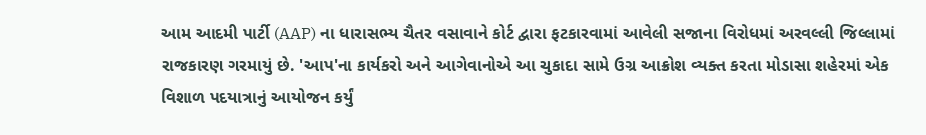આમ આદમી પાર્ટી (AAP) ના ધારાસભ્ય ચૈતર વસાવાને કોર્ટ દ્વારા ફટકારવામાં આવેલી સજાના વિરોધમાં અરવલ્લી જિલ્લામાં રાજકારણ ગરમાયું છે. 'આપ'ના કાર્યકરો અને આગેવાનોએ આ ચુકાદા સામે ઉગ્ર આક્રોશ વ્યક્ત કરતા મોડાસા શહેરમાં એક વિશાળ પદયાત્રાનું આયોજન કર્યું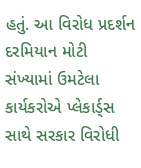હતું. આ વિરોધ પ્રદર્શન દરમિયાન મોટી સંખ્યામાં ઉમટેલા કાર્યકરોએ પ્લેકાર્ડ્સ સાથે સરકાર વિરોધી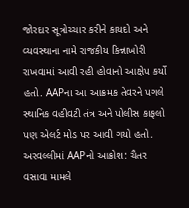જોરદાર સૂત્રોચ્ચાર કરીને કાયદો અને વ્યવસ્થાના નામે રાજકીય કિન્નાખોરી રાખવામાં આવી રહી હોવાનો આક્ષેપ કર્યો હતો. AAPના આ આક્રમક તેવરને પગલે સ્થાનિક વહીવટી તંત્ર અને પોલીસ કાફલો પણ એલર્ટ મોડ પર આવી ગયો હતો.
અરવલ્લીમાં AAPનો આક્રોશ: ચૈતર વસાવા મામલે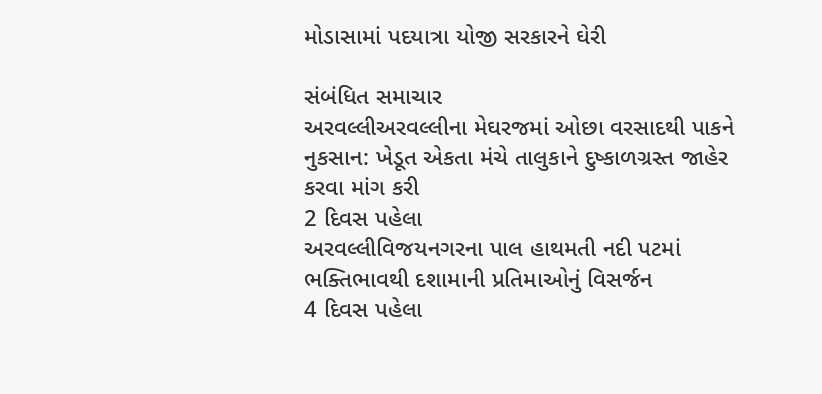મોડાસામાં પદયાત્રા યોજી સરકારને ઘેરી

સંબંધિત સમાચાર
અરવલ્લીઅરવલ્લીના મેઘરજમાં ઓછા વરસાદથી પાકને નુકસાન: ખેડૂત એકતા મંચે તાલુકાને દુષ્કાળગ્રસ્ત જાહેર કરવા માંગ કરી
2 દિવસ પહેલા
અરવલ્લીવિજયનગરના પાલ હાથમતી નદી પટમાં ભક્તિભાવથી દશામાની પ્રતિમાઓનું વિસર્જન
4 દિવસ પહેલા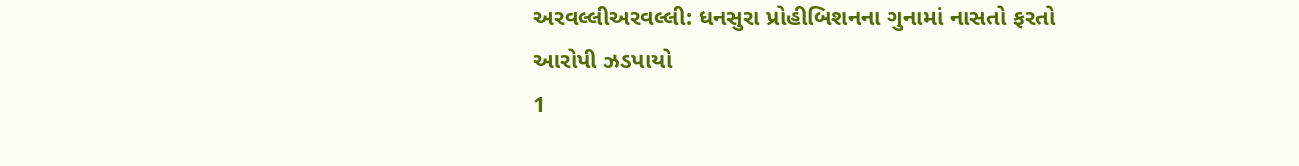અરવલ્લીઅરવલ્લી: ધનસુરા પ્રોહીબિશનના ગુનામાં નાસતો ફરતો આરોપી ઝડપાયો
1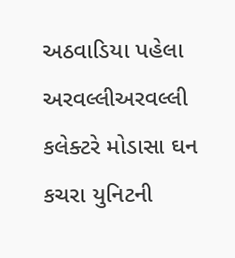અઠવાડિયા પહેલા
અરવલ્લીઅરવલ્લી કલેક્ટરે મોડાસા ઘન કચરા યુનિટની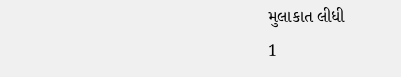મુલાકાત લીધી
1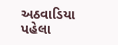અઠવાડિયા પહેલા